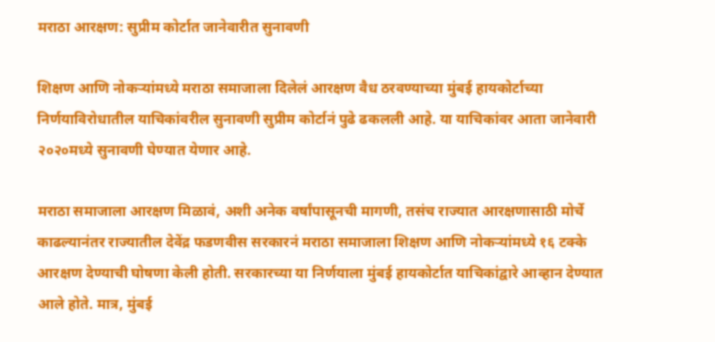मराठा आरक्षण: सुप्रीम कोर्टात जानेवारीत सुनावणी

शिक्षण आणि नोकऱ्यांमध्ये मराठा समाजाला दिलेलं आरक्षण वैध ठरवण्याच्या मुंबई हायकोर्टाच्या निर्णयाविरोधातील याचिकांवरील सुनावणी सुप्रीम कोर्टानं पुढे ढकलली आहे. या याचिकांवर आता जानेवारी २०२०मध्ये सुनावणी घेण्यात येणार आहे.

मराठा समाजाला आरक्षण मिळावं, अशी अनेक वर्षांपासूनची मागणी, तसंच राज्यात आरक्षणासाठी मोर्चे काढल्यानंतर राज्यातील देवेंद्र फडणवीस सरकारनं मराठा समाजाला शिक्षण आणि नोकऱ्यांमध्ये १६ टक्के आरक्षण देण्याची घोषणा केली होती. सरकारच्या या निर्णयाला मुंबई हायकोर्टात याचिकांद्वारे आव्हान देण्यात आले होते. मात्र, मुंबई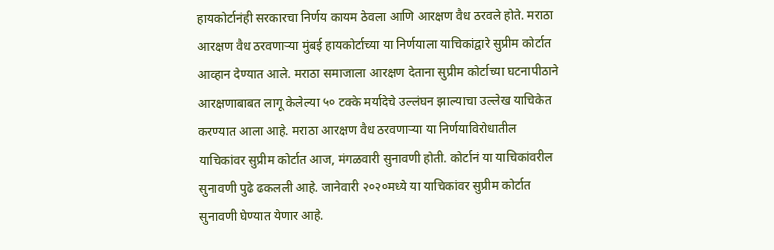हायकोर्टानंही सरकारचा निर्णय कायम ठेवला आणि आरक्षण वैध ठरवले होते. मराठा आरक्षण वैध ठरवणाऱ्या मुंबई हायकोर्टाच्या या निर्णयाला याचिकांद्वारे सुप्रीम कोर्टात आव्हान देण्यात आले. मराठा समाजाला आरक्षण देताना सुप्रीम कोर्टाच्या घटनापीठाने आरक्षणाबाबत लागू केलेल्या ५० टक्के मर्यादेचे उल्लंघन झाल्याचा उल्लेख याचिकेत करण्यात आला आहे. मराठा आरक्षण वैध ठरवणाऱ्या या निर्णयाविरोधातील याचिकांवर सुप्रीम कोर्टात आज, मंगळवारी सुनावणी होती. कोर्टानं या याचिकांवरील सुनावणी पुढे ढकलली आहे. जानेवारी २०२०मध्ये या याचिकांवर सुप्रीम कोर्टात सुनावणी घेण्यात येणार आहे.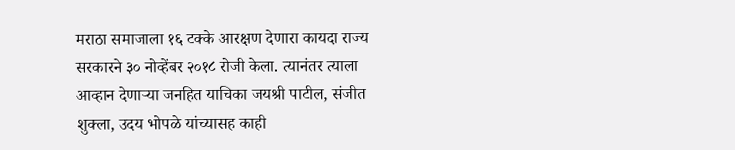मराठा समाजाला १६ टक्के आरक्षण देणारा कायदा राज्य सरकारने ३० नोव्हेंबर २०१८ रोजी केला. त्यानंतर त्याला आव्हान देणाऱ्या जनहित याचिका जयश्री पाटील, संजीत शुक्ला, उदय भोपळे यांच्यासह काही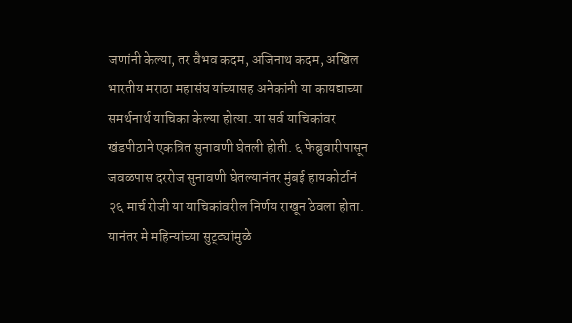जणांनी केल्या, तर वैभव कदम, अजिनाथ कदम, अखिल भारतीय मराठा महासंघ यांच्यासह अनेकांनी या कायद्याच्या समर्थनार्थ याचिका केल्या होत्या. या सर्व याचिकांवर खंडपीठाने एकत्रित सुनावणी घेतली होती. ६ फेब्रुवारीपासून जवळपास दररोज सुनावणी घेतल्यानंतर मुंबई हायकोर्टानं २६ मार्च रोजी या याचिकांवरील निर्णय राखून ठेवला होता. यानंतर मे महिन्यांच्या सुट्ट्यांमुळे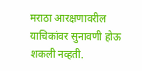मराठा आरक्षणावरील याचिकांवर सुनावणी होऊ शकली नव्हती.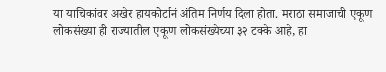या याचिकांवर अखेर हायकोर्टानं अंतिम निर्णय दिला होता. मराठा समाजाची एकूण लोकसंख्या ही राज्यातील एकूण लोकसंख्येच्या ३२ टक्के आहे, हा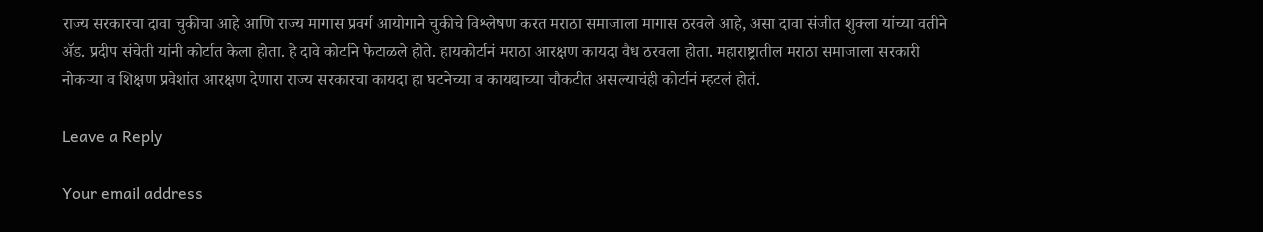राज्य सरकारचा दावा चुकीचा आहे आणि राज्य मागास प्रवर्ग आयोगाने चुकीचे विश्लेषण करत मराठा समाजाला मागास ठरवले आहे, असा दावा संजीत शुक्ला यांच्या वतीने ॲड. प्रदीप संचेती यांनी कोर्टात केला होता. हे दावे कोर्टाने फेटाळले होते. हायकोर्टानं मराठा आरक्षण कायदा वैध ठरवला होता. महाराष्ट्रातील मराठा समाजाला सरकारी नोकऱ्या व शिक्षण प्रवेशांत आरक्षण देणारा राज्य सरकारचा कायदा हा घटनेच्या व कायद्याच्या चौकटीत असल्याचंही कोर्टानं म्हटलं होतं.

Leave a Reply

Your email address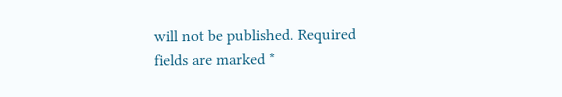will not be published. Required fields are marked *